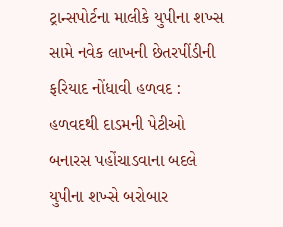ટ્રાન્સપોર્ટના માલીકે યુપીના શખ્સ સામે નવેક લાખની છેતરપીંડીની ફરિયાદ નોંધાવી હળવદ : હળવદથી દાડમની પેટીઓ બનારસ પહોંચાડવાના બદલે યુપીના શખ્સે બરોબાર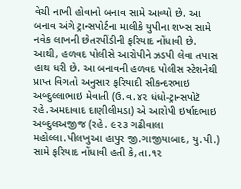વેચી નાખી હોવાનો બનાવ સામે આવ્યો છે. આ બનાવ અંગે ટ્રાન્સપોર્ટના માલીકે યુપીના શખ્સ સામે નવેક લાખની છેતરપીંડીની ફરિયાદ નોંધાવી છે. આથી, હળવદ પોલીસે આરોપીને ઝડપી લેવા તપાસ હાથ ધરી છે. આ બનાવની હળવદ પોલીસ સ્ટેશનેથી પ્રાપ્ત વિગતો અનુસાર ફરિયાદી સીકન્દરભાઇ અબ્દુલ્લાભાઇ મેવાતી (ઉ.વ.૪૨ ધંધો-ટ્રાન્સપોટૅ રહે.અમદાવાદ દાણીલીમડા) એ આરોપી ઇર્ષાદભાઇ અબ્દુલઅજીજ (રહે. ૯૨૩ ગઢીવાલા મહોલ્લા.પીલખુઆ હાપુર જી.ગાજીયાબાદ, યુ.પી.) સામે ફરિયાદ નોંધાવી હતી કે,તા.૧૨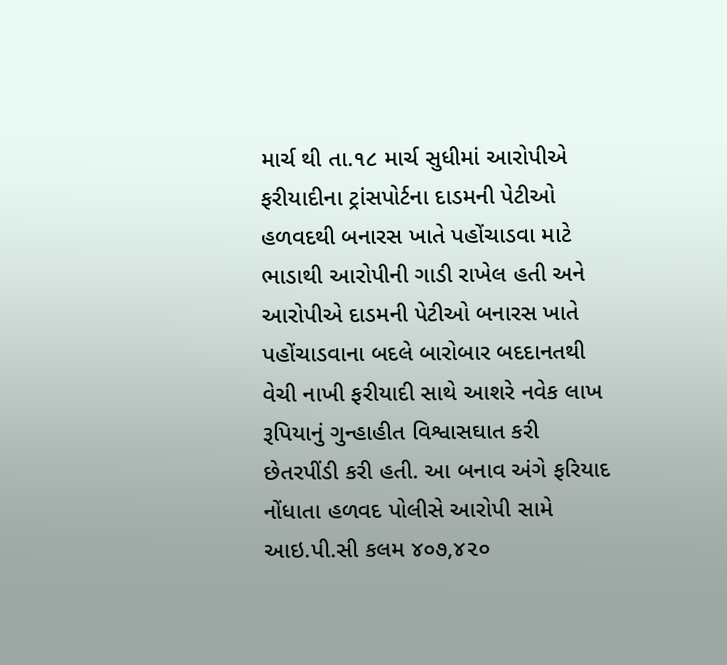માર્ચ થી તા.૧૮ માર્ચ સુધીમાં આરોપીએ ફરીયાદીના ટ્રાંસપોર્ટના દાડમની પેટીઓ હળવદથી બનારસ ખાતે પહોંચાડવા માટે ભાડાથી આરોપીની ગાડી રાખેલ હતી અને આરોપીએ દાડમની પેટીઓ બનારસ ખાતે પહોંચાડવાના બદલે બારોબાર બદદાનતથી વેચી નાખી ફરીયાદી સાથે આશરે નવેક લાખ રૂપિયાનું ગુન્હાહીત વિશ્વાસઘાત કરી છેતરપીંડી કરી હતી. આ બનાવ અંગે ફરિયાદ નોંધાતા હળવદ પોલીસે આરોપી સામે આઇ.પી.સી કલમ ૪૦૭,૪૨૦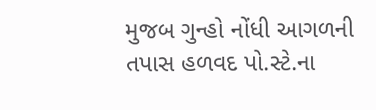મુજબ ગુન્હો નોંધી આગળની તપાસ હળવદ પો.સ્ટે.ના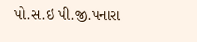પો.સ.ઇ પી.જી.પનારા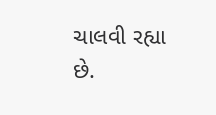ચાલવી રહ્યા છે.